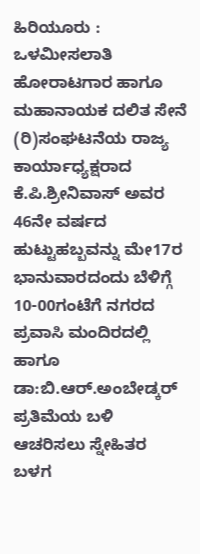ಹಿರಿಯೂರು :
ಒಳಮೀಸಲಾತಿ ಹೋರಾಟಗಾರ ಹಾಗೂ ಮಹಾನಾಯಕ ದಲಿತ ಸೇನೆ (ರಿ)ಸಂಘಟನೆಯ ರಾಜ್ಯ ಕಾರ್ಯಾಧ್ಯಕ್ಷರಾದ ಕೆ.ಪಿ.ಶ್ರೀನಿವಾಸ್ ಅವರ 46ನೇ ವರ್ಷದ ಹುಟ್ಟುಹಬ್ಬವನ್ನು ಮೇ17ರ ಭಾನುವಾರದಂದು ಬೆಳಿಗ್ಗೆ 10-00ಗಂಟೆಗೆ ನಗರದ ಪ್ರವಾಸಿ ಮಂದಿರದಲ್ಲಿ ಹಾಗೂ ಡಾ:ಬಿ.ಆರ್.ಅಂಬೇಡ್ಕರ್ ಪ್ರತಿಮೆಯ ಬಳಿ ಆಚರಿಸಲು ಸ್ನೇಹಿತರ ಬಳಗ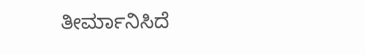ತೀರ್ಮಾನಿಸಿದೆ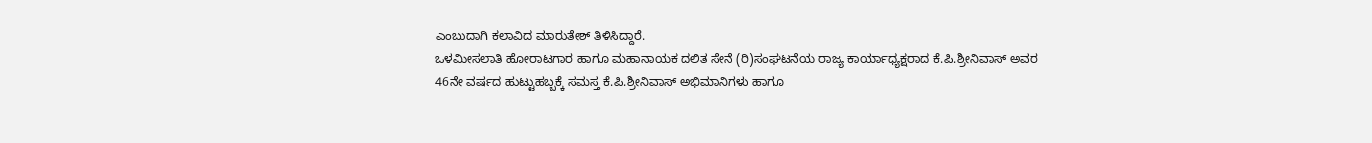ಎಂಬುದಾಗಿ ಕಲಾವಿದ ಮಾರುತೇಶ್ ತಿಳಿಸಿದ್ದಾರೆ.
ಒಳಮೀಸಲಾತಿ ಹೋರಾಟಗಾರ ಹಾಗೂ ಮಹಾನಾಯಕ ದಲಿತ ಸೇನೆ (ರಿ)ಸಂಘಟನೆಯ ರಾಜ್ಯ ಕಾರ್ಯಾಧ್ಯಕ್ಷರಾದ ಕೆ.ಪಿ.ಶ್ರೀನಿವಾಸ್ ಅವರ 46ನೇ ವರ್ಷದ ಹುಟ್ಟುಹಬ್ಬಕ್ಕೆ ಸಮಸ್ತ ಕೆ.ಪಿ.ಶ್ರೀನಿವಾಸ್ ಅಭಿಮಾನಿಗಳು ಹಾಗೂ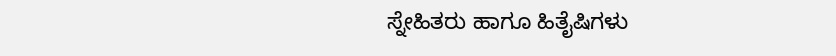ಸ್ನೇಹಿತರು ಹಾಗೂ ಹಿತೈಷಿಗಳು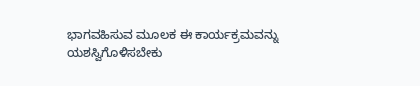ಭಾಗವಹಿಸುವ ಮೂಲಕ ಈ ಕಾರ್ಯಕ್ರಮವನ್ನು ಯಶಸ್ವಿಗೊಳಿಸಬೇಕು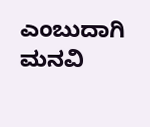ಎಂಬುದಾಗಿ ಮನವಿ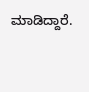ಮಾಡಿದ್ದಾರೆ.